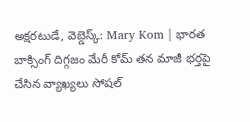అక్షరటుడే, వెబ్డెస్క్: Mary Kom | భారత బాక్సింగ్ దిగ్గజం మేరీ కోమ్ తన మాజీ భర్తపై చేసిన వ్యాఖ్యలు సోషల్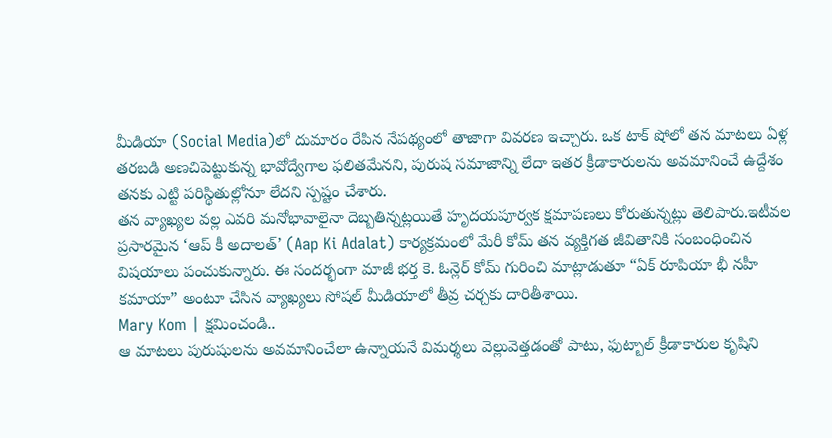మీడియా (Social Media)లో దుమారం రేపిన నేపథ్యంలో తాజాగా వివరణ ఇచ్చారు. ఒక టాక్ షోలో తన మాటలు ఏళ్ల తరబడి అణచిపెట్టుకున్న భావోద్వేగాల ఫలితమేనని, పురుష సమాజాన్ని లేదా ఇతర క్రీడాకారులను అవమానించే ఉద్దేశం తనకు ఎట్టి పరిస్థితుల్లోనూ లేదని స్పష్టం చేశారు.
తన వ్యాఖ్యల వల్ల ఎవరి మనోభావాలైనా దెబ్బతిన్నట్లయితే హృదయపూర్వక క్షమాపణలు కోరుతున్నట్లు తెలిపారు.ఇటీవల ప్రసారమైన ‘ఆప్ కీ అదాలత్’ (Aap Ki Adalat) కార్యక్రమంలో మేరీ కోమ్ తన వ్యక్తిగత జీవితానికి సంబంధించిన విషయాలు పంచుకున్నారు. ఈ సందర్భంగా మాజీ భర్త కె. ఓన్లెర్ కోమ్ గురించి మాట్లాడుతూ “ఏక్ రూపియా భీ నహీ కమాయా” అంటూ చేసిన వ్యాఖ్యలు సోషల్ మీడియాలో తీవ్ర చర్చకు దారితీశాయి.
Mary Kom | క్షమించండి..
ఆ మాటలు పురుషులను అవమానించేలా ఉన్నాయనే విమర్శలు వెల్లువెత్తడంతో పాటు, ఫుట్బాల్ క్రీడాకారుల కృషిని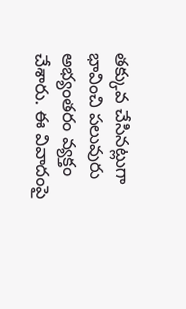తక్కువ చేసినట్లుగా భావించి పలువురు అభ్యంతరం వ్యక్తం చేశారు. ఈ వివాదంపై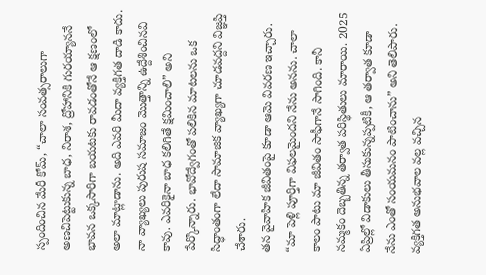స్పందించిన మేరీ కోమ్, “చాలా సంవత్సరాలుగా అణచిపెట్టుకున్న బాధ, నిరాశ, ద్రోహానికి గురయ్యాననే భావన ఒక్కసారిగా బయటకు రావడంతోనే ఆ క్షణంలో అలా మాట్లాడాను. అది ఎవరి మీదా వ్యక్తిగత దాడి కాదు. నా వ్యాఖ్యలు పురుష సమాజం మొత్తాన్ని ఉద్దేశించినవి కావు. ఎవరికైనా బాధ కలిగితే క్షమించాలి” అని పేర్కొన్నారు. భావోద్వేగంతో పలికిన మాటలను ఒక సిద్ధాంతంగా లేదా సామాజిక వ్యాఖ్యగా చూడవద్దని విజ్ఞప్తి చేశారు.
తన వైవాహిక జీవితంపై కూడా ఆమె వివరణ ఇచ్చారు. “మా పెళ్లి పూర్తిగా విఫలమైందని నేను అనను. చాలా కాలం పాటు మా జీవితం సాఫీగానే సాగింది. కానీ నమ్మకం దెబ్బతిన్న తర్వాత పరిస్థితులు మారాయి. 2025 ఏప్రిల్లో విడాకులు తీసుకున్నప్పటికీ, ఆ తర్వాత కూడా నేను ఎంతో సంయమనం పాటించాను” అని తెలిపారు. వ్యక్తిగత అనుభవాల వల్ల వచ్చిన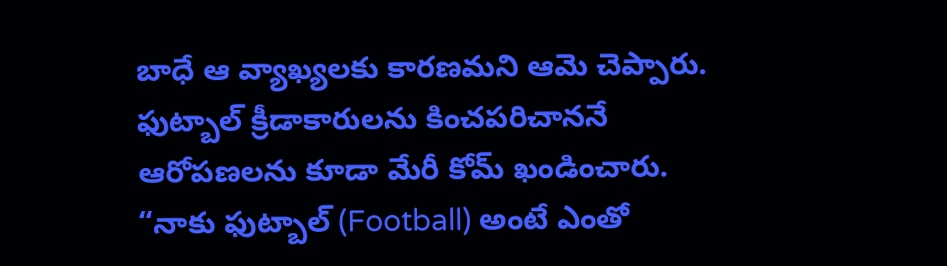బాధే ఆ వ్యాఖ్యలకు కారణమని ఆమె చెప్పారు. ఫుట్బాల్ క్రీడాకారులను కించపరిచాననే ఆరోపణలను కూడా మేరీ కోమ్ ఖండించారు. “నాకు ఫుట్బాల్ (Football) అంటే ఎంతో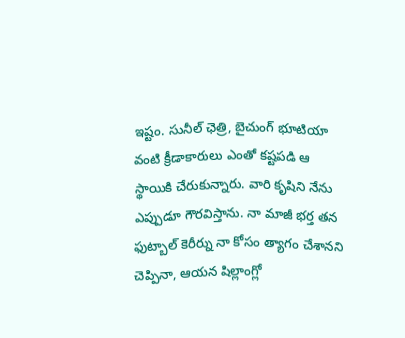ఇష్టం. సునీల్ ఛెత్రి, బైచుంగ్ భూటియా వంటి క్రీడాకారులు ఎంతో కష్టపడి ఆ స్థాయికి చేరుకున్నారు. వారి కృషిని నేను ఎప్పుడూ గౌరవిస్తాను. నా మాజీ భర్త తన ఫుట్బాల్ కెరీర్ను నా కోసం త్యాగం చేశానని చెప్పినా, ఆయన షిల్లాంగ్లో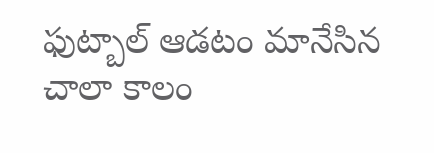ఫుట్బాల్ ఆడటం మానేసిన చాలా కాలం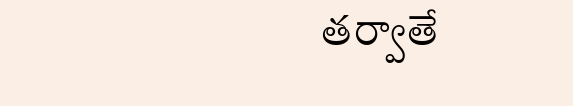తర్వాతే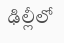ఢిల్లీలో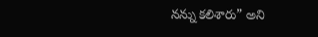నన్ను కలిశారు” అని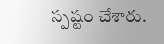స్పష్టం చేశారు.